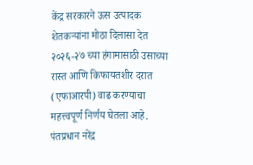केंद्र सरकारने ऊस उत्पादक शेतकऱ्यांना मोठा दिलासा देत २०२६-२७ च्या हंगामासाठी उसाच्या रास्त आणि किफायतशीर दरात (एफाआरपी) वाढ करण्याचा महत्त्वपूर्ण निर्णय घेतला आहे. पंतप्रधान नरेंद्र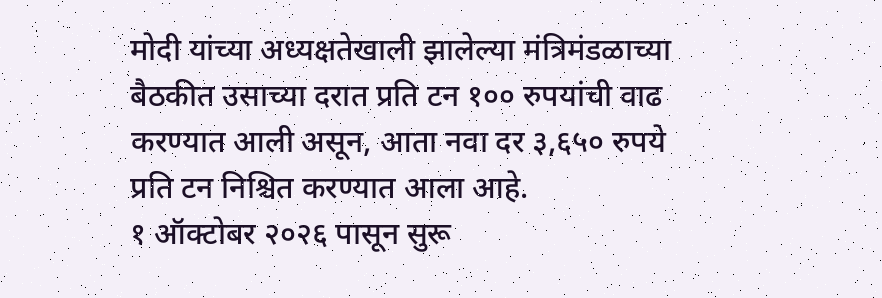मोदी यांच्या अध्यक्षतेखाली झालेल्या मंत्रिमंडळाच्या बैठकीत उसाच्या दरात प्रति टन १०० रुपयांची वाढ करण्यात आली असून, आता नवा दर ३,६५० रुपये प्रति टन निश्चित करण्यात आला आहे.
१ ऑक्टोबर २०२६ पासून सुरू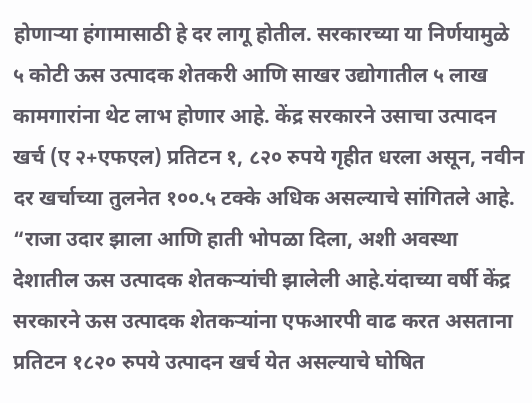होणाऱ्या हंगामासाठी हे दर लागू होतील. सरकारच्या या निर्णयामुळे ५ कोटी ऊस उत्पादक शेतकरी आणि साखर उद्योगातील ५ लाख कामगारांना थेट लाभ होणार आहे. केंद्र सरकारने उसाचा उत्पादन खर्च (ए २+एफएल) प्रतिटन १, ८२० रुपये गृहीत धरला असून, नवीन दर खर्चाच्या तुलनेत १००.५ टक्के अधिक असल्याचे सांगितले आहे.
“राजा उदार झाला आणि हाती भोपळा दिला, अशी अवस्था देशातील ऊस उत्पादक शेतकऱ्यांची झालेली आहे.यंदाच्या वर्षी केंद्र सरकारने ऊस उत्पादक शेतकऱ्यांना एफआरपी वाढ करत असताना प्रतिटन १८२० रुपये उत्पादन खर्च येत असल्याचे घोषित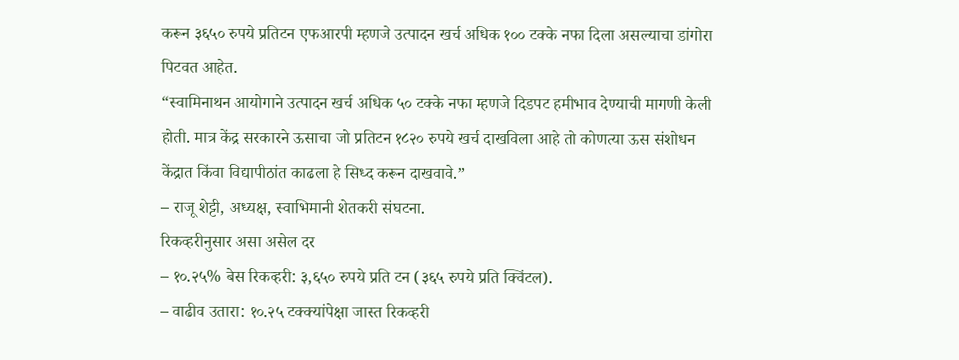करून ३६५० रुपये प्रतिटन एफआरपी म्हणजे उत्पादन खर्च अधिक १०० टक्के नफा दिला असल्याचा डांगोरा पिटवत आहेत.
“स्वामिनाथन आयोगाने उत्पादन खर्च अधिक ५० टक्के नफा म्हणजे दिडपट हमीभाव देण्याची मागणी केली होती. मात्र केंद्र सरकारने ऊसाचा जो प्रतिटन १८२० रुपये खर्च दाखविला आहे तो कोणत्या ऊस संशोधन केंद्रात किंवा विद्यापीठांत काढला हे सिध्द करून दाखवावे.”
– राजू शेट्टी, अध्यक्ष, स्वाभिमानी शेतकरी संघटना.
रिकव्हरीनुसार असा असेल दर
– १०.२५% बेस रिकव्हरी: ३,६५० रुपये प्रति टन (३६५ रुपये प्रति क्विंटल).
– वाढीव उतारा: १०.२५ टक्क्यांपेक्षा जास्त रिकव्हरी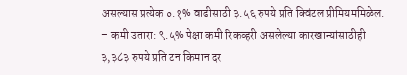असल्यास प्रत्येक ०.१% वाढीसाठी ३.५६ रुपये प्रति क्विंटल प्रीमियममिळेल.
– कमी उतारा: ९.५% पेक्षा कमी रिकव्हरी असलेल्या कारखान्यांसाठीही ३,३८३ रुपये प्रति टन किमान दर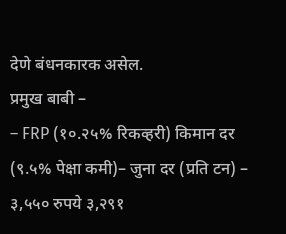देणे बंधनकारक असेल.
प्रमुख बाबी –
– FRP (१०.२५% रिकव्हरी) किमान दर (९.५% पेक्षा कमी)– जुना दर (प्रति टन) – ३,५५० रुपये ३,२९१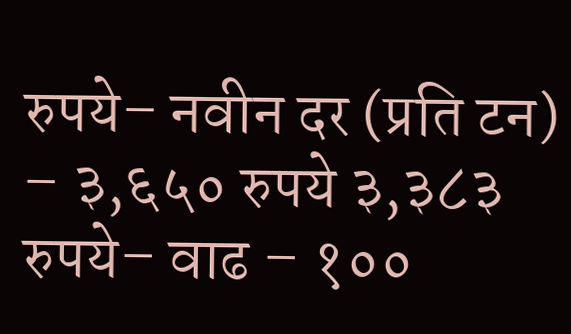रुपये– नवीन दर (प्रति टन) – ३,६५० रुपये ३,३८३ रुपये– वाढ – १००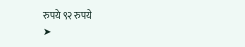रुपये ९२ रुपये
➤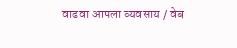वाढवा आपला व्यवसाय / वेब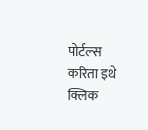पोर्टल्स करिता इथे क्लिक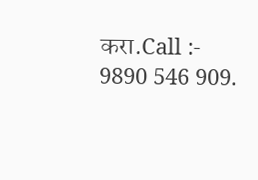करा.Call :- 9890 546 909.